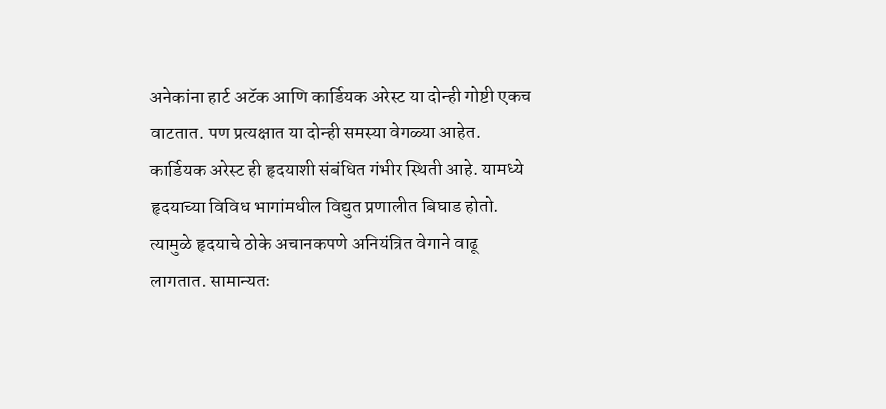अनेकांना हार्ट अटॅक आणि कार्डियक अरेस्ट या दोन्ही गोष्टी एकच वाटतात. पण प्रत्यक्षात या दोन्ही समस्या वेगळ्या आहेत. कार्डियक अरेस्ट ही हृदयाशी संबंधित गंभीर स्थिती आहे. यामध्ये हृदयाच्या विविध भागांमधील विद्युत प्रणालीत बिघाड होतो. त्यामुळे हृदयाचे ठोके अचानकपणे अनियंत्रित वेगाने वाढू लागतात. सामान्यतः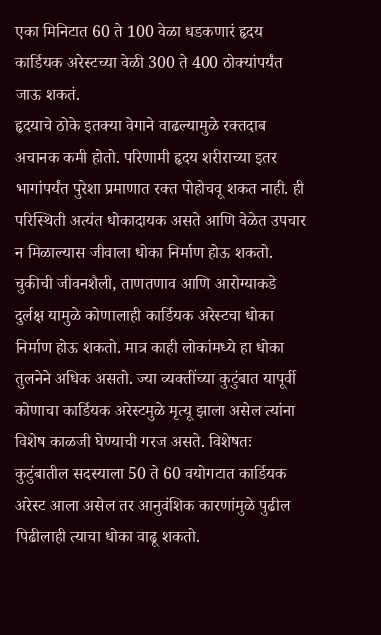एका मिनिटात 60 ते 100 वेळा धडकणारं हृदय कार्डियक अरेस्टच्या वेळी 300 ते 400 ठोक्यांपर्यंत जाऊ शकतं.
हृदयाचे ठोके इतक्या वेगाने वाढल्यामुळे रक्तदाब अचानक कमी होतो. परिणामी हृदय शरीराच्या इतर भागांपर्यंत पुरेशा प्रमाणात रक्त पोहोचवू शकत नाही. ही परिस्थिती अत्यंत धोकादायक असते आणि वेळेत उपचार न मिळाल्यास जीवाला धोका निर्माण होऊ शकतो.
चुकीची जीवनशैली, ताणतणाव आणि आरोग्याकडे दुर्लक्ष यामुळे कोणालाही कार्डियक अरेस्टचा धोका निर्माण होऊ शकतो. मात्र काही लोकांमध्ये हा धोका तुलनेने अधिक असतो. ज्या व्यक्तींच्या कुटुंबात यापूर्वी कोणाचा कार्डियक अरेस्टमुळे मृत्यू झाला असेल त्यांना विशेष काळजी घेण्याची गरज असते. विशेषतः कुटुंबातील सदस्याला 50 ते 60 वयोगटात कार्डियक अरेस्ट आला असेल तर आनुवंशिक कारणांमुळे पुढील पिढीलाही त्याचा धोका वाढू शकतो.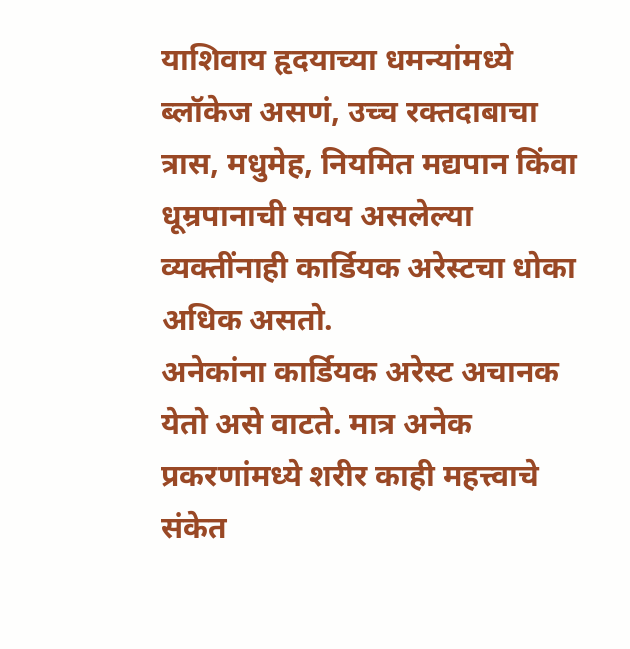याशिवाय हृदयाच्या धमन्यांमध्ये ब्लॉकेज असणं, उच्च रक्तदाबाचा त्रास, मधुमेह, नियमित मद्यपान किंवा धूम्रपानाची सवय असलेल्या व्यक्तींनाही कार्डियक अरेस्टचा धोका अधिक असतो.
अनेकांना कार्डियक अरेस्ट अचानक येतो असे वाटते. मात्र अनेक प्रकरणांमध्ये शरीर काही महत्त्वाचे संकेत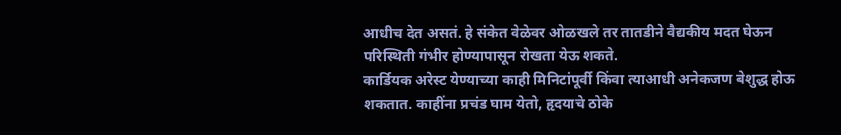आधीच देत असतं. हे संकेत वेळेवर ओळखले तर तातडीने वैद्यकीय मदत घेऊन परिस्थिती गंभीर होण्यापासून रोखता येऊ शकते.
कार्डियक अरेस्ट येण्याच्या काही मिनिटांपूर्वी किंवा त्याआधी अनेकजण बेशुद्ध होऊ शकतात. काहींना प्रचंड घाम येतो, हृदयाचे ठोके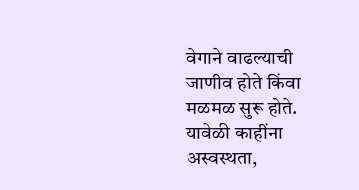वेगाने वाढल्याची जाणीव होते किंवा मळमळ सुरू होते.
यावेळी काहींना अस्वस्थता,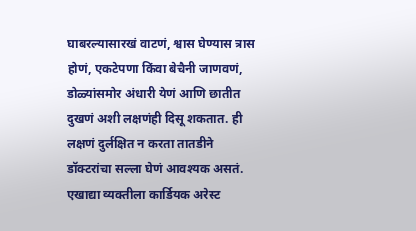घाबरल्यासारखं वाटणं, श्वास घेण्यास त्रास होणं, एकटेपणा किंवा बेचैनी जाणवणं, डोळ्यांसमोर अंधारी येणं आणि छातीत दुखणं अशी लक्षणंही दिसू शकतात. ही लक्षणं दुर्लक्षित न करता तातडीने डॉक्टरांचा सल्ला घेणं आवश्यक असतं.
एखाद्या व्यक्तीला कार्डियक अरेस्ट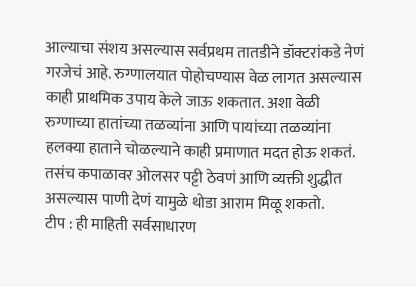आल्याचा संशय असल्यास सर्वप्रथम तातडीने डॉक्टरांकडे नेणं गरजेचं आहे. रुग्णालयात पोहोचण्यास वेळ लागत असल्यास काही प्राथमिक उपाय केले जाऊ शकतात. अशा वेळी रुग्णाच्या हातांच्या तळव्यांना आणि पायांच्या तळव्यांना हलक्या हाताने चोळल्याने काही प्रमाणात मदत होऊ शकतं. तसंच कपाळावर ओलसर पट्टी ठेवणं आणि व्यक्ती शुद्धीत असल्यास पाणी देणं यामुळे थोडा आराम मिळू शकतो.
टीप : ही माहिती सर्वसाधारण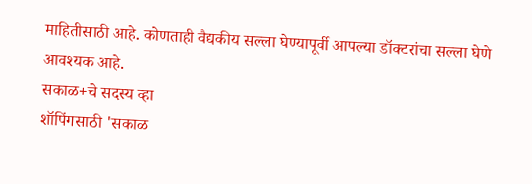माहितीसाठी आहे. कोणताही वैद्यकीय सल्ला घेण्यापूर्वी आपल्या डॉक्टरांचा सल्ला घेणे आवश्यक आहे.
सकाळ+चे सदस्य व्हा
शॉपिंगसाठी 'सकाळ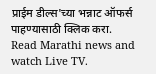प्राईम डील्स'च्या भन्नाट ऑफर्स पाहण्यासाठी क्लिक करा.
Read Marathi news and watch Live TV.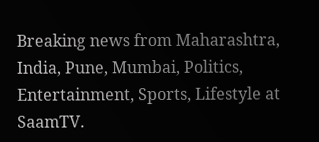Breaking news from Maharashtra, India, Pune, Mumbai, Politics, Entertainment, Sports, Lifestyle at SaamTV.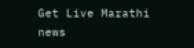Get Live Marathi news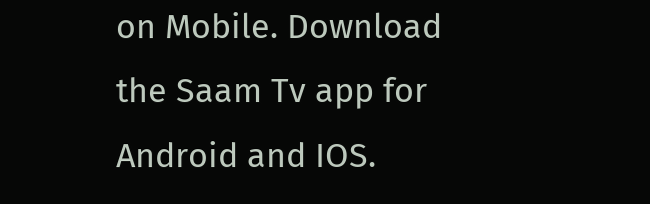on Mobile. Download the Saam Tv app for Android and IOS.